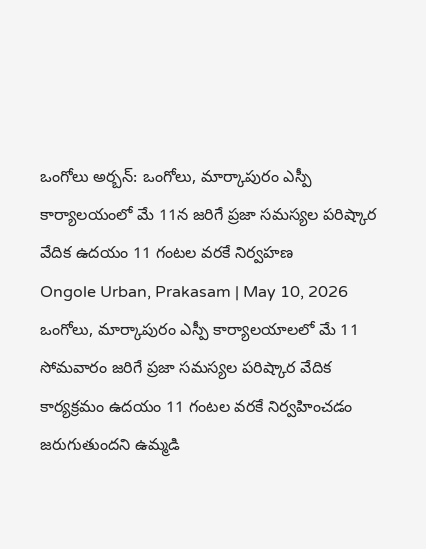ఒంగోలు అర్బన్: ఒంగోలు, మార్కాపురం ఎస్పీ కార్యాలయంలో మే 11న జరిగే ప్రజా సమస్యల పరిష్కార వేదిక ఉదయం 11 గంటల వరకే నిర్వహణ
Ongole Urban, Prakasam | May 10, 2026
ఒంగోలు, మార్కాపురం ఎస్పీ కార్యాలయాలలో మే 11 సోమవారం జరిగే ప్రజా సమస్యల పరిష్కార వేదిక కార్యక్రమం ఉదయం 11 గంటల వరకే నిర్వహించడం జరుగుతుందని ఉమ్మడి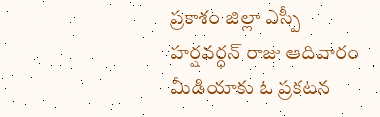ప్రకాశం జిల్లా ఎస్పీ హర్షవర్ధన్ రాజు ఆదివారం మీడియాకు ఓ ప్రకటన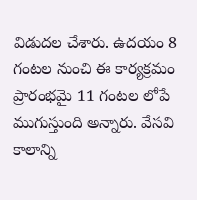విడుదల చేశారు. ఉదయం 8 గంటల నుంచి ఈ కార్యక్రమం ప్రారంభమై 11 గంటల లోపే ముగుస్తుంది అన్నారు. వేసవి కాలాన్ని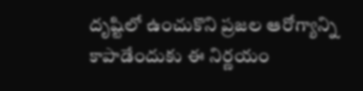దృష్టిలో ఉంచుకొని ప్రజల ఆరోగ్యాన్ని కాపాడేందుకు ఈ నిర్ణయం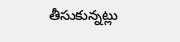తీసుకున్నట్లు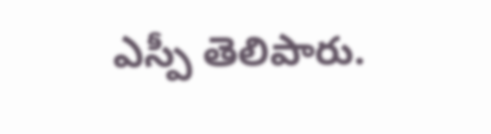ఎస్పీ తెలిపారు.